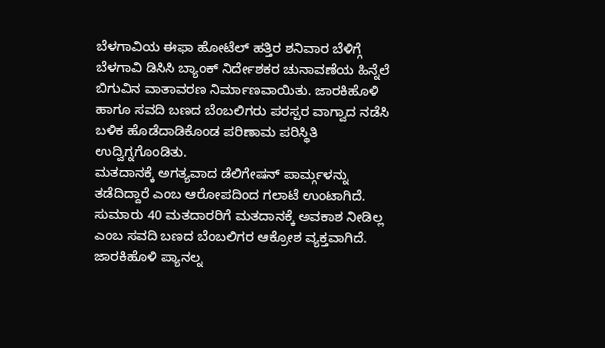ಬೆಳಗಾವಿಯ ಈಫಾ ಹೋಟೆಲ್ ಹತ್ತಿರ ಶನಿವಾರ ಬೆಳಿಗ್ಗೆ ಬೆಳಗಾವಿ ಡಿಸಿಸಿ ಬ್ಯಾಂಕ್ ನಿರ್ದೇಶಕರ ಚುನಾವಣೆಯ ಹಿನ್ನೆಲೆ ಬಿಗುವಿನ ವಾತಾವರಣ ನಿರ್ಮಾಣವಾಯಿತು. ಜಾರಕಿಹೊಳಿ ಹಾಗೂ ಸವದಿ ಬಣದ ಬೆಂಬಲಿಗರು ಪರಸ್ಪರ ವಾಗ್ವಾದ ನಡೆಸಿ ಬಳಿಕ ಹೊಡೆದಾಡಿಕೊಂಡ ಪರಿಣಾಮ ಪರಿಸ್ಥಿತಿ ಉದ್ವಿಗ್ನಗೊಂಡಿತು.
ಮತದಾನಕ್ಕೆ ಅಗತ್ಯವಾದ ಡೆಲಿಗೇಷನ್ ಪಾರ್ಮ್ಗಳನ್ನು ತಡೆದಿದ್ದಾರೆ ಎಂಬ ಆರೋಪದಿಂದ ಗಲಾಟೆ ಉಂಟಾಗಿದೆ. ಸುಮಾರು 40 ಮತದಾರರಿಗೆ ಮತದಾನಕ್ಕೆ ಅವಕಾಶ ನೀಡಿಲ್ಲ ಎಂಬ ಸವದಿ ಬಣದ ಬೆಂಬಲಿಗರ ಆಕ್ರೋಶ ವ್ಯಕ್ತವಾಗಿದೆ.
ಜಾರಕಿಹೊಳಿ ಪ್ಯಾನಲ್ನ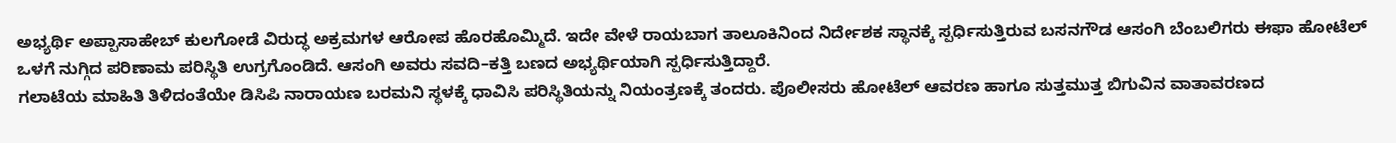ಅಭ್ಯರ್ಥಿ ಅಪ್ಪಾಸಾಹೇಬ್ ಕುಲಗೋಡೆ ವಿರುದ್ಧ ಅಕ್ರಮಗಳ ಆರೋಪ ಹೊರಹೊಮ್ಮಿದೆ. ಇದೇ ವೇಳೆ ರಾಯಬಾಗ ತಾಲೂಕಿನಿಂದ ನಿರ್ದೇಶಕ ಸ್ಥಾನಕ್ಕೆ ಸ್ಪರ್ಧಿಸುತ್ತಿರುವ ಬಸನಗೌಡ ಆಸಂಗಿ ಬೆಂಬಲಿಗರು ಈಫಾ ಹೋಟೆಲ್ ಒಳಗೆ ನುಗ್ಗಿದ ಪರಿಣಾಮ ಪರಿಸ್ಥಿತಿ ಉಗ್ರಗೊಂಡಿದೆ. ಆಸಂಗಿ ಅವರು ಸವದಿ–ಕತ್ತಿ ಬಣದ ಅಭ್ಯರ್ಥಿಯಾಗಿ ಸ್ಪರ್ಧಿಸುತ್ತಿದ್ದಾರೆ.
ಗಲಾಟೆಯ ಮಾಹಿತಿ ತಿಳಿದಂತೆಯೇ ಡಿಸಿಪಿ ನಾರಾಯಣ ಬರಮನಿ ಸ್ಥಳಕ್ಕೆ ಧಾವಿಸಿ ಪರಿಸ್ಥಿತಿಯನ್ನು ನಿಯಂತ್ರಣಕ್ಕೆ ತಂದರು. ಪೊಲೀಸರು ಹೋಟೆಲ್ ಆವರಣ ಹಾಗೂ ಸುತ್ತಮುತ್ತ ಬಿಗುವಿನ ವಾತಾವರಣದ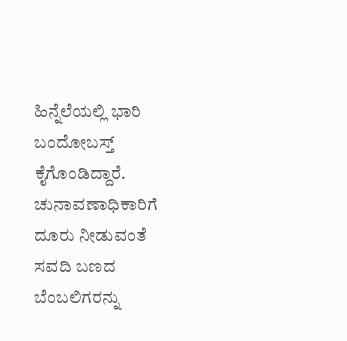ಹಿನ್ನೆಲೆಯಲ್ಲಿ ಭಾರಿ ಬಂದೋಬಸ್ತ್ ಕೈಗೊಂಡಿದ್ದಾರೆ.
ಚುನಾವಣಾಧಿಕಾರಿಗೆ ದೂರು ನೀಡುವಂತೆ ಸವದಿ ಬಣದ ಬೆಂಬಲಿಗರನ್ನು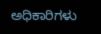ಅಧಿಕಾರಿಗಳು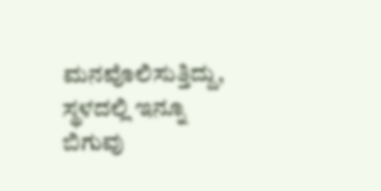ಮನವೊಲಿಸುತ್ತಿದ್ದು, ಸ್ಥಳದಲ್ಲಿ ಇನ್ನೂ ಬಿಗುವು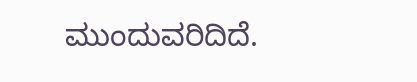ಮುಂದುವರಿದಿದೆ.